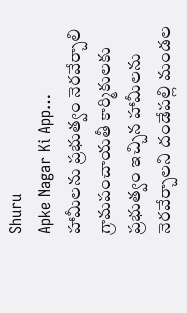Shuru
Apke Nagar Ki App…
హామీలను ప్రభుత్వం నెరవేర్చాలి గ్రామపంచాయతీ కార్మికులకు ప్రభుత్వం ఇచ్చిన హామీలను నెరవేర్చాలని దండేపల్లి మండల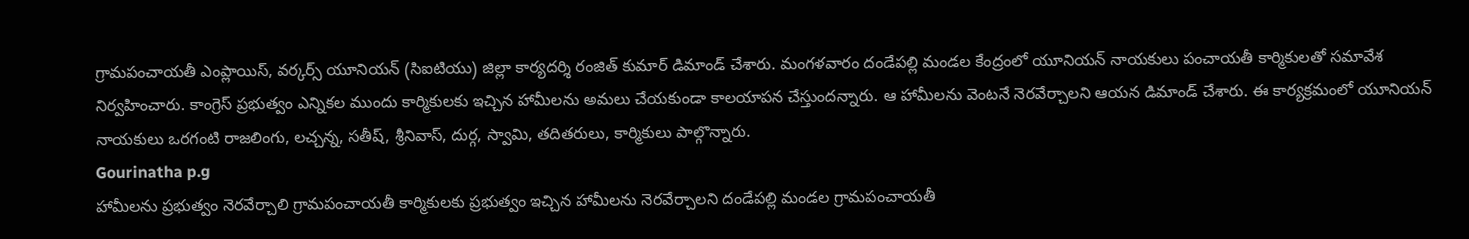గ్రామపంచాయతీ ఎంప్లాయిస్, వర్కర్స్ యూనియన్ (సిఐటియు) జిల్లా కార్యదర్శి రంజిత్ కుమార్ డిమాండ్ చేశారు. మంగళవారం దండేపల్లి మండల కేంద్రంలో యూనియన్ నాయకులు పంచాయతీ కార్మికులతో సమావేశ నిర్వహించారు. కాంగ్రెస్ ప్రభుత్వం ఎన్నికల ముందు కార్మికులకు ఇచ్చిన హామీలను అమలు చేయకుండా కాలయాపన చేస్తుందన్నారు. ఆ హామీలను వెంటనే నెరవేర్చాలని ఆయన డిమాండ్ చేశారు. ఈ కార్యక్రమంలో యూనియన్ నాయకులు ఒరగంటి రాజలింగు, లచ్చన్న, సతీష్, శ్రీనివాస్, దుర్గ, స్వామి, తదితరులు, కార్మికులు పాల్గొన్నారు.
Gourinatha p.g
హామీలను ప్రభుత్వం నెరవేర్చాలి గ్రామపంచాయతీ కార్మికులకు ప్రభుత్వం ఇచ్చిన హామీలను నెరవేర్చాలని దండేపల్లి మండల గ్రామపంచాయతీ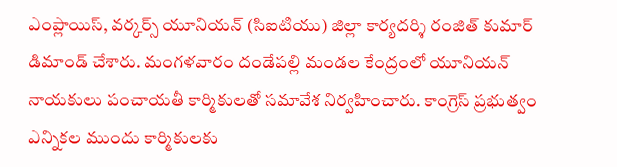ఎంప్లాయిస్, వర్కర్స్ యూనియన్ (సిఐటియు) జిల్లా కార్యదర్శి రంజిత్ కుమార్ డిమాండ్ చేశారు. మంగళవారం దండేపల్లి మండల కేంద్రంలో యూనియన్ నాయకులు పంచాయతీ కార్మికులతో సమావేశ నిర్వహించారు. కాంగ్రెస్ ప్రభుత్వం ఎన్నికల ముందు కార్మికులకు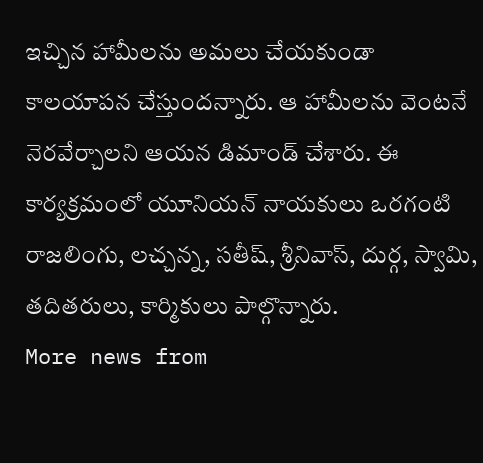ఇచ్చిన హామీలను అమలు చేయకుండా కాలయాపన చేస్తుందన్నారు. ఆ హామీలను వెంటనే నెరవేర్చాలని ఆయన డిమాండ్ చేశారు. ఈ కార్యక్రమంలో యూనియన్ నాయకులు ఒరగంటి రాజలింగు, లచ్చన్న, సతీష్, శ్రీనివాస్, దుర్గ, స్వామి, తదితరులు, కార్మికులు పాల్గొన్నారు.
More news from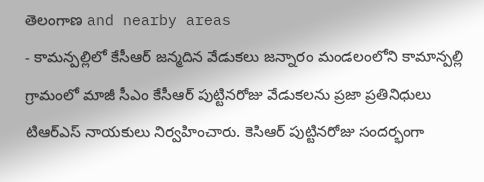తెలంగాణ and nearby areas
- కామన్పల్లిలో కేసీఆర్ జన్మదిన వేడుకలు జన్నారం మండలంలోని కామాన్పల్లి గ్రామంలో మాజీ సీఎం కేసీఆర్ పుట్టినరోజు వేడుకలను ప్రజా ప్రతినిధులు టిఆర్ఎస్ నాయకులు నిర్వహించారు. కెసిఆర్ పుట్టినరోజు సందర్భంగా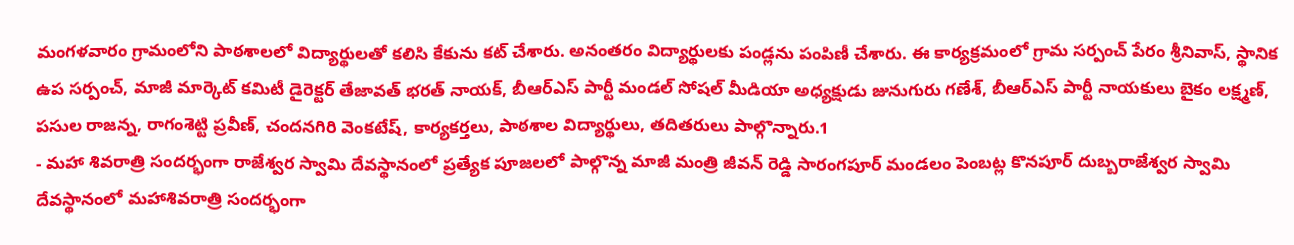మంగళవారం గ్రామంలోని పాఠశాలలో విద్యార్థులతో కలిసి కేకును కట్ చేశారు. అనంతరం విద్యార్థులకు పండ్లను పంపిణీ చేశారు. ఈ కార్యక్రమంలో గ్రామ సర్పంచ్ పేరం శ్రీనివాస్, స్థానిక ఉప సర్పంచ్, మాజీ మార్కెట్ కమిటీ డైరెక్టర్ తేజావత్ భరత్ నాయక్, బీఆర్ఎస్ పార్టీ మండల్ సోషల్ మీడియా అధ్యక్షుడు జునుగురు గణేశ్, బీఆర్ఎస్ పార్టీ నాయకులు బైకం లక్ష్మణ్, పసుల రాజన్న, రాగంశెట్టి ప్రవీణ్, చందనగిరి వెంకటేష్, కార్యకర్తలు, పాఠశాల విద్యార్థులు, తదితరులు పాల్గొన్నారు.1
- మహా శివరాత్రి సందర్భంగా రాజేశ్వర స్వామి దేవస్థానంలో ప్రత్యేక పూజలలో పాల్గొన్న మాజీ మంత్రి జీవన్ రెడ్డి సారంగపూర్ మండలం పెంబట్ల కొనపూర్ దుబ్బరాజేశ్వర స్వామి దేవస్థానంలో మహాశివరాత్రి సందర్భంగా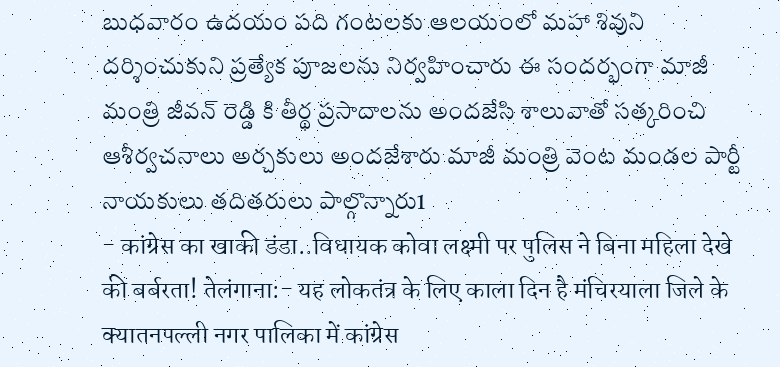బుధవారం ఉదయం పది గంటలకు ఆలయంలో మహా శివుని దర్శించుకుని ప్రత్యేక పూజలను నిర్వహించారు ఈ సందర్భంగా మాజీ మంత్రి జీవన్ రెడ్డి కి తీర్థ ప్రసాదాలను అందజేసి శాలువాతో సత్కరించి ఆశీర్వచనాలు అర్చకులు అందజేశారు మాజీ మంత్రి వెంట మండల పార్టీ నాయకులు తదితరులు పాల్గొన్నారు1
- कांग्रेस का खाकी डंडा..विधायक कोवा लक्ष्मी पर पुलिस ने बिना महिला देखे की बर्बरता! तेलंगाना:- यह लोकतंत्र के लिए काला दिन है मंचिरयाला जिले के क्यातनपल्ली नगर पालिका में कांग्रेस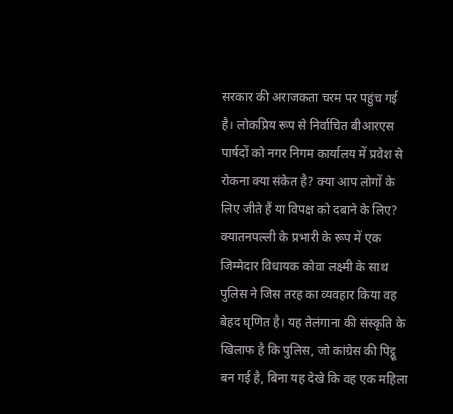सरकार की अराजकता चरम पर पहुंच गई है। लोकप्रिय रूप से निर्वाचित बीआरएस पार्षदों को नगर निगम कार्यालय में प्रवेश से रोकना क्या संकेत है? क्या आप लोगों के लिए जीते हैं या विपक्ष को दबाने के लिए? क्यातनपल्ली के प्रभारी के रूप में एक जिम्मेदार विधायक कोवा लक्ष्मी के साथ पुलिस ने जिस तरह का व्यवहार किया वह बेहद घृणित है। यह तेलंगाना की संस्कृति के खिलाफ है कि पुलिस, जो कांग्रेस की पिट्ठू बन गई है, बिना यह देखे कि वह एक महिला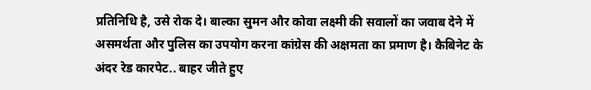प्रतिनिधि है, उसे रोक दे। बाल्का सुमन और कोवा लक्ष्मी की सवालों का जवाब देने में असमर्थता और पुलिस का उपयोग करना कांग्रेस की अक्षमता का प्रमाण है। कैबिनेट के अंदर रेड कारपेट.. बाहर जीते हुए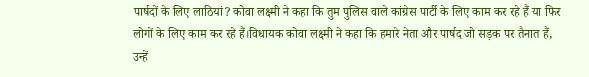पार्षदों के लिए लाठियां? कोवा लक्ष्मी ने कहा कि तुम पुलिस वाले कांग्रेस पार्टी के लिए काम कर रहे हैं या फिर लोगों के लिए काम कर रहे हैं।विधायक कोवा लक्ष्मी ने कहा कि हमारे नेता और पार्षद जो सड़क पर तैनात हैं, उन्हें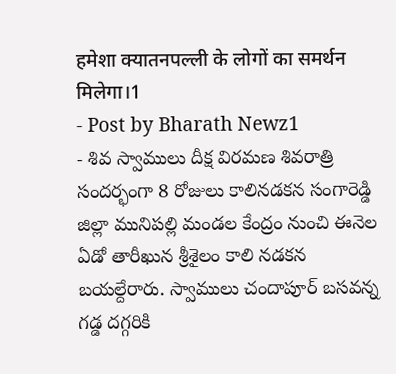हमेशा क्यातनपल्ली के लोगों का समर्थन मिलेगा।1
- Post by Bharath Newz1
- శివ స్వాములు దీక్ష విరమణ శివరాత్రి సందర్భంగా 8 రోజులు కాలినడకన సంగారెడ్డి జిల్లా మునిపల్లి మండల కేంద్రం నుంచి ఈనెల ఏడో తారీఖున శ్రీశైలం కాలి నడకన బయల్దేరారు. స్వాములు చందాపూర్ బసవన్న గడ్డ దగ్గరికి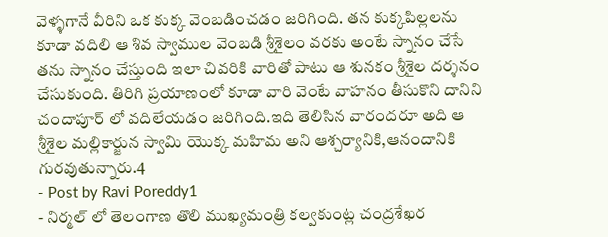వెళ్ళగానే వీరిని ఒక కుక్క వెంబడించడం జరిగింది. తన కుక్కపిల్లలను కూడా వదిలి ఆ శివ స్వాముల వెంబడి శ్రీశైలం వరకు అంటే స్నానం చేసే తను స్నానం చేస్తుంది ఇలా చివరికి వారితో పాటు ఆ శునకం శ్రీశైల దర్శనం చేసుకుంది. తిరిగి ప్రయాణంలో కూడా వారి వెంటే వాహనం తీసుకొని దానిని చందాపూర్ లో వదిలేయడం జరిగింది.ఇది తెలిసిన వారందరూ అది ఆ శ్రీశైల మల్లికార్జున స్వామి యొక్క మహిమ అని ఆశ్చర్యానికి,ఆనందానికి గురవుతున్నారు.4
- Post by Ravi Poreddy1
- నిర్మల్ లో తెలంగాణ తొలి ముఖ్యమంత్రి కల్వకుంట్ల చంద్రశేఖర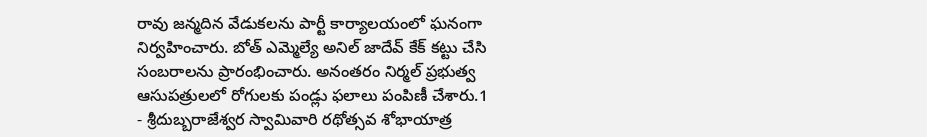రావు జన్మదిన వేడుకలను పార్టీ కార్యాలయంలో ఘనంగా నిర్వహించారు. బోత్ ఎమ్మెల్యే అనిల్ జాదేవ్ కేక్ కట్టు చేసి సంబరాలను ప్రారంభించారు. అనంతరం నిర్మల్ ప్రభుత్వ ఆసుపత్రులలో రోగులకు పండ్లు ఫలాలు పంపిణీ చేశారు.1
- శ్రీదుబ్బరాజేశ్వర స్వామివారి రథోత్సవ శోభాయాత్ర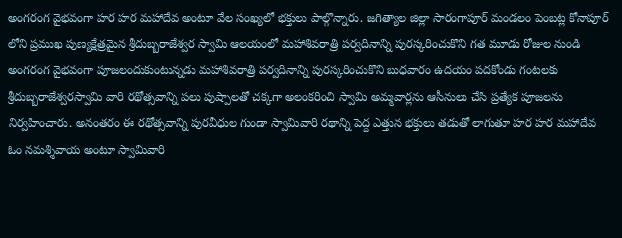అంగరంగ వైభవంగా హర హర మహాదేవ అంటూ వేల సంఖ్యలో భక్తులు పాల్గొన్నారు. జగిత్యాల జిల్లా సారంగాపూర్ మండలం పెంబట్ల కోనాపూర్ లోని ప్రముఖ పుణ్యక్షేత్రమైన శ్రీదుబ్బరాజేశ్వర స్వామి ఆలయంలో మహాశివరాత్రి పర్వదినాన్ని పురస్కరించుకొని గత మూడు రోజుల నుండి అంగరంగ వైభవంగా పూజలందుకుంటున్నడు మహాశివరాత్రి పర్వదినాన్ని పురస్కరించుకొని బుధవారం ఉదయం పదకోండు గంటలకు శ్రీదుబ్బరాజేశ్వరస్వామి వారి రథోత్సవాన్ని పలు పుష్పాలతో చక్కగా అలంకరించి స్వామి అమ్మవార్లను ఆసీనులు చేసి ప్రత్యేక పూజలను నిర్వహించారు. అనంతరం ఈ రథోత్సవాన్ని పురవీధుల గుండా స్వామివారి రథాన్ని పెద్ద ఎత్తున భక్తులు తడుతో లాగుతూ హర హర మహాదేవ ఓం నమశ్శివాయ అంటూ స్వామివారి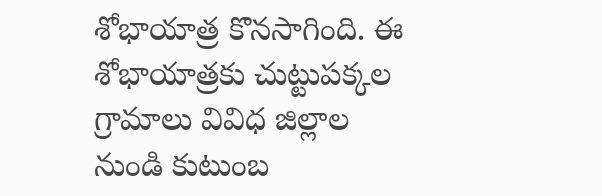శోభాయాత్ర కొనసాగింది. ఈ శోభాయాత్రకు చుట్టుపక్కల గ్రామాలు వివిధ జిల్లాల నుండి కుటుంబ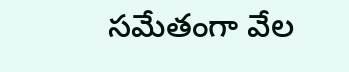సమేతంగా వేల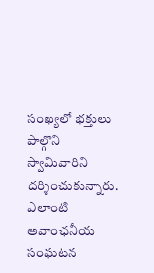సంఖ్యలో భక్తులు పాల్గొని స్వామివారిని దర్శించుకున్నారు. ఎలాంటి అవాంఛనీయ సంఘటన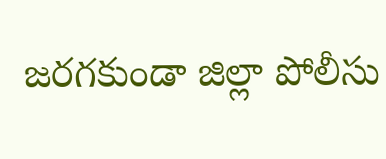జరగకుండా జిల్లా పోలీసు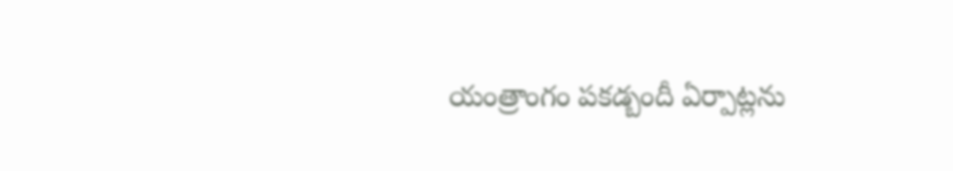యంత్రాంగం పకడ్బందీ ఏర్పాట్లను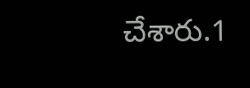చేశారు.1